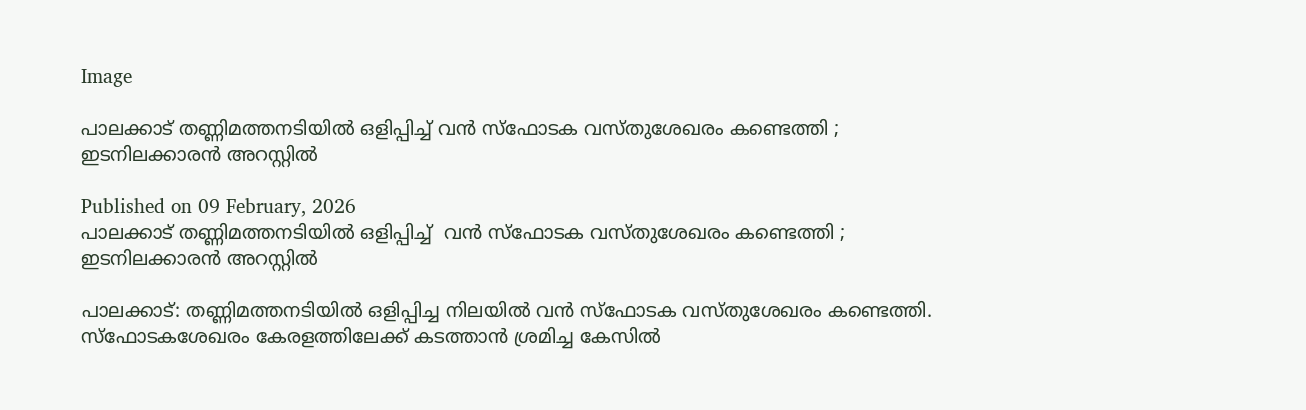Image

പാലക്കാട് തണ്ണിമത്തനടിയിൽ ഒളിപ്പിച്ച് വൻ സ്ഫോടക വസ്തുശേഖരം കണ്ടെത്തി ; ഇടനിലക്കാരൻ അറസ്റ്റിൽ

Published on 09 February, 2026
പാലക്കാട് തണ്ണിമത്തനടിയിൽ ഒളിപ്പിച്ച്  വൻ സ്ഫോടക വസ്തുശേഖരം കണ്ടെത്തി ; ഇടനിലക്കാരൻ അറസ്റ്റിൽ

പാലക്കാട്: തണ്ണിമത്തനടിയിൽ ഒളിപ്പിച്ച നിലയിൽ വൻ സ്ഫോടക വസ്തുശേഖരം കണ്ടെത്തി. സ്ഫോടകശേഖരം കേരളത്തിലേക്ക് കടത്താൻ ശ്രമിച്ച കേസിൽ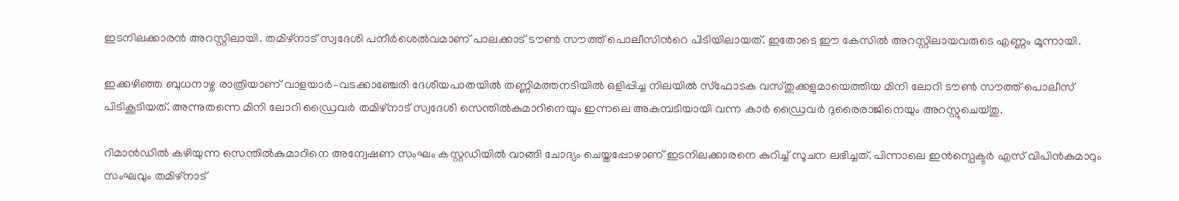ഇടനിലക്കാരൻ അറസ്റ്റിലായി. തമിഴ്നാട് സ്വദേശി പനീർശെൽവമാണ് പാലക്കാട് ടൗൺ സൗത്ത് പൊലീസിൻറെ പിടിയിലായത്. ഇതോടെ ഈ കേസിൽ അറസ്റ്റിലായവരുടെ എണ്ണം മൂന്നായി.

ഇക്കഴിഞ്ഞ ബുധനാഴ്ച രാത്രിയാണ് വാളയാർ–വടക്കാഞ്ചേരി ദേശീയപാതയിൽ തണ്ണിമത്തനടിയിൽ ഒളിപ്പിച്ച നിലയിൽ സ്ഫോടക വസ്തുക്കളുമായെത്തിയ മിനി ലോറി ടൗൺ സൗത്ത് പൊലീസ് പിടികൂടിയത്. അന്നുതന്നെ മിനി ലോറി ഡ്രൈവർ തമിഴ്നാട് സ്വദേശി സെന്തിൽകുമാറിനെയും ഇന്നലെ അകമ്പടിയായി വന്ന കാർ ഡ്രൈവർ ദുരൈരാജിനെയും അറസ്റ്റുചെയ്തു.

റിമാൻഡിൽ കഴിയുന്ന സെന്തിൽകുമാറിനെ അന്വേഷണ സംഘം കസ്റ്റഡിയിൽ വാങ്ങി ചോദ്യം ചെയ്തപ്പോഴാണ് ഇടനിലക്കാരനെ കുറിച്ച് സൂചന ലഭിച്ചത്. പിന്നാലെ ഇൻസ്പെക്ടർ എസ് വിപിൻകുമാറും സംഘവും തമിഴ്നാട്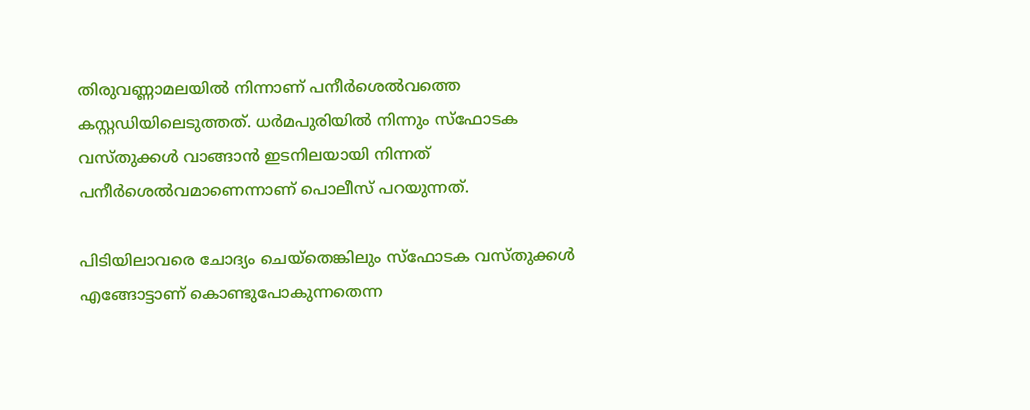തിരുവണ്ണാമലയിൽ നിന്നാണ് പനീർശെൽവത്തെ കസ്റ്റഡിയിലെടുത്തത്. ധർമപുരിയിൽ നിന്നും സ്ഫോടക വസ്തുക്കൾ വാങ്ങാൻ ഇടനിലയായി നിന്നത് പനീർശെൽവമാണെന്നാണ് പൊലീസ് പറയുന്നത്.

പിടിയിലാവരെ ചോദ്യം ചെയ്തെങ്കിലും സ്ഫോടക വസ്തുക്കൾ എങ്ങോട്ടാണ് കൊണ്ടുപോകുന്നതെന്ന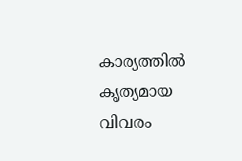കാര്യത്തിൽ കൃത്യമായ വിവരം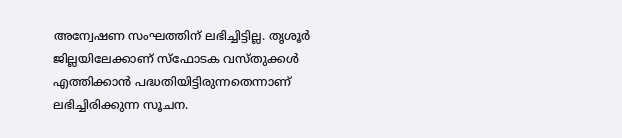അന്വേഷണ സംഘത്തിന് ലഭിച്ചിട്ടില്ല. തൃശൂർ ജില്ലയിലേക്കാണ് സ്ഫോടക വസ്തുക്കൾ എത്തിക്കാൻ പദ്ധതിയിട്ടിരുന്നതെന്നാണ് ലഭിച്ചിരിക്കുന്ന സൂചന.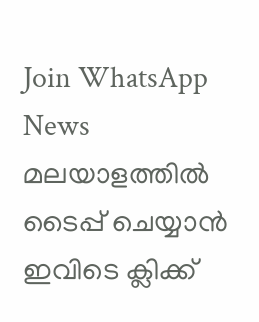Join WhatsApp News
മലയാളത്തില്‍ ടൈപ്പ് ചെയ്യാന്‍ ഇവിടെ ക്ലിക്ക്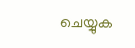ചെയ്യുക